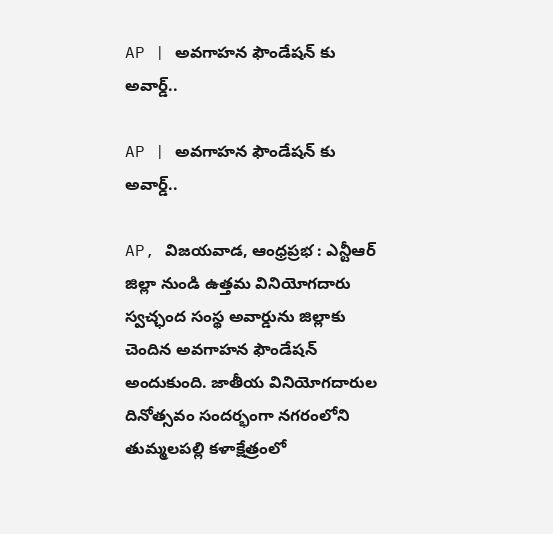AP | అవగాహన ఫౌండేషన్ కు అవార్డ్..

AP | అవగాహన ఫౌండేషన్ కు అవార్డ్..

AP, విజయవాడ, ఆంధ్రప్రభ : ఎన్టీఆర్ జిల్లా నుండి ఉత్తమ వినియోగదారు స్వచ్ఛంద సంస్థ అవార్డును జిల్లాకు చెందిన అవగాహన ఫౌండేషన్ అందుకుంది. జాతీయ వినియోగదారుల దినోత్సవం సందర్భంగా నగరంలోని తుమ్మలపల్లి కళాక్షేత్రంలో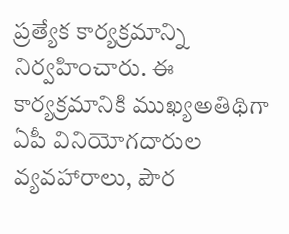ప్రత్యేక కార్యక్రమాన్ని నిర్వహించారు. ఈ కార్యక్రమానికి ముఖ్యఅతిథిగా ఏపీ వినియోగదారుల వ్యవహారాలు, పౌర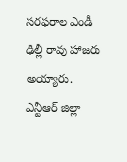సరఫరాల ఎండీ ఢిల్లీ రావు హాజరు అయ్యారు. ఎన్టీఆర్ జిల్లా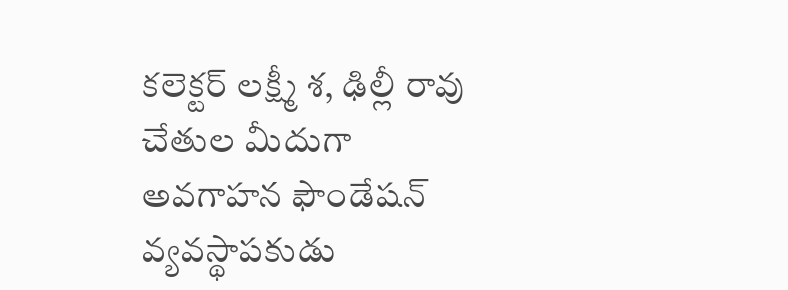కలెక్టర్ లక్ష్మీ శ, ఢిల్లీ రావు చేతుల మీదుగా అవగాహన ఫౌండేషన్ వ్యవస్థాపకుడు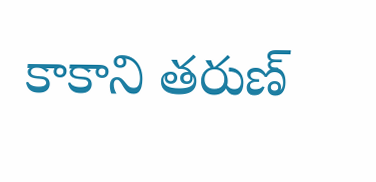కాకాని తరుణ్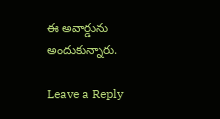ఈ అవార్డును అందుకున్నారు.

Leave a Reply